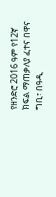የዘንድሮ 2016 ዓም የ12ኛ ክፍል ማጠቃለያ ፈተና በዋና ግቢ፣ በዓዲ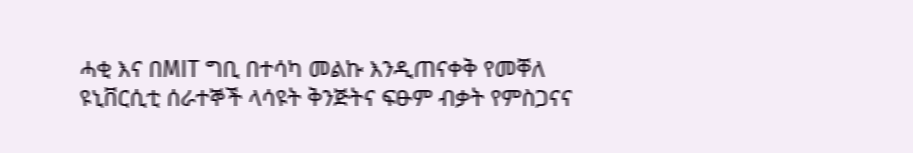ሓቂ እና በMIT ግቢ በተሳካ መልኩ እንዲጠናቀቅ የመቐለ ዩኒቨርሲቲ ሰራተኞች ላሳዩት ቅንጅትና ፍፁም ብቃት የምስጋናና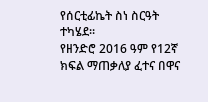የሰርቲፊኬት ስነ ስርዓት ተካሄደ።
የዘንድሮ 2016 ዓም የ12ኛ ክፍል ማጠቃለያ ፈተና በዋና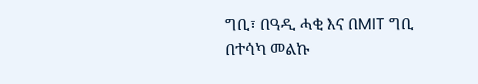ግቢ፣ በዓዲ ሓቂ እና በMIT ግቢ በተሳካ መልኩ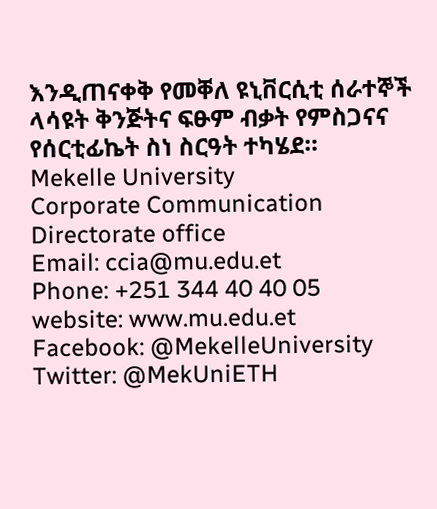እንዲጠናቀቅ የመቐለ ዩኒቨርሲቲ ሰራተኞች ላሳዩት ቅንጅትና ፍፁም ብቃት የምስጋናና የሰርቲፊኬት ስነ ስርዓት ተካሄደ።
Mekelle University
Corporate Communication Directorate office
Email: ccia@mu.edu.et
Phone: +251 344 40 40 05
website: www.mu.edu.et
Facebook: @MekelleUniversity
Twitter: @MekUniETH